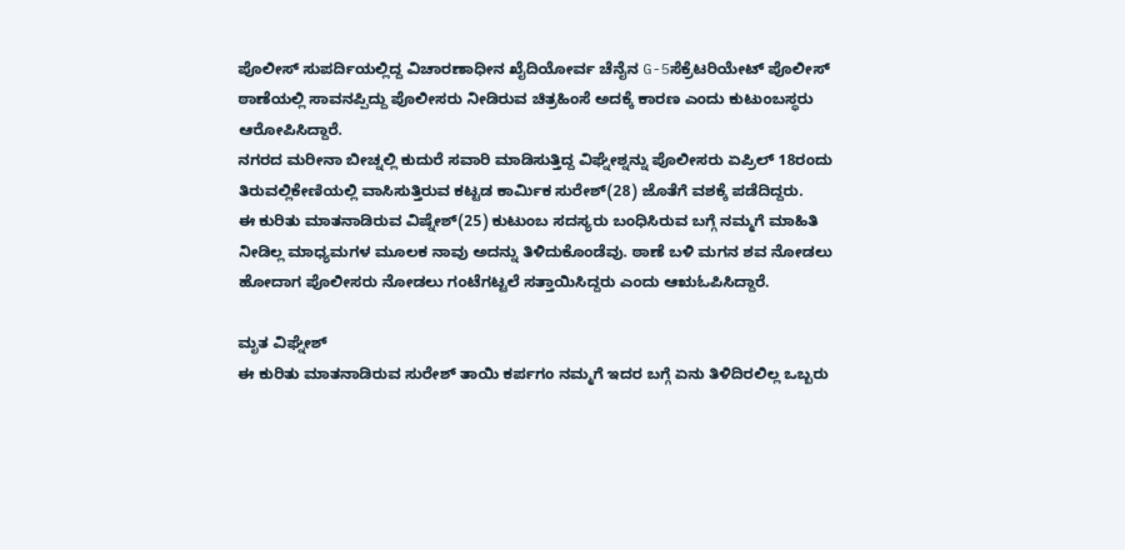ಪೊಲೀಸ್ ಸುಪರ್ದಿಯಲ್ಲಿದ್ದ ವಿಚಾರಣಾಧೀನ ಖೈದಿಯೋರ್ವ ಚೆನೈನ G-5ಸೆಕ್ರೆಟರಿಯೇಟ್ ಪೊಲೀಸ್ ಠಾಣೆಯಲ್ಲಿ ಸಾವನಪ್ಪಿದ್ದು ಪೊಲೀಸರು ನೀಡಿರುವ ಚಿತ್ರಹಿಂಸೆ ಅದಕ್ಕೆ ಕಾರಣ ಎಂದು ಕುಟುಂಬಸ್ಥರು ಆರೋಪಿಸಿದ್ದಾರೆ.
ನಗರದ ಮರೀನಾ ಬೀಚ್ನಲ್ಲಿ ಕುದುರೆ ಸವಾರಿ ಮಾಡಿಸುತ್ತಿದ್ದ ವಿಘ್ನೇಶ್ನನ್ನು ಪೊಲೀಸರು ಏಪ್ರಿಲ್ 18ರಂದು ತಿರುವಲ್ಲಿಕೇಣಿಯಲ್ಲಿ ವಾಸಿಸುತ್ತಿರುವ ಕಟ್ಟಡ ಕಾರ್ಮಿಕ ಸುರೇಶ್(28) ಜೊತೆಗೆ ವಶಕ್ಕೆ ಪಡೆದಿದ್ದರು.
ಈ ಕುರಿತು ಮಾತನಾಡಿರುವ ವಿಷ್ನೇಶ್(25) ಕುಟುಂಬ ಸದಸ್ಯರು ಬಂಧಿಸಿರುವ ಬಗ್ಗೆ ನಮ್ಮಗೆ ಮಾಹಿತಿ ನೀಡಿಲ್ಲ ಮಾಧ್ಯಮಗಳ ಮೂಲಕ ನಾವು ಅದನ್ನು ತಿಳಿದುಕೊಂಡೆವು. ಠಾಣೆ ಬಳಿ ಮಗನ ಶವ ನೋಡಲು ಹೋದಾಗ ಪೊಲೀಸರು ನೋಡಲು ಗಂಟೆಗಟ್ಟಲೆ ಸತ್ತಾಯಿಸಿದ್ದರು ಎಂದು ಆಋಓಪಿಸಿದ್ದಾರೆ.

ಮೃತ ವಿಘ್ನೇಶ್
ಈ ಕುರಿತು ಮಾತನಾಡಿರುವ ಸುರೇಶ್ ತಾಯಿ ಕರ್ಪಗಂ ನಮ್ಮಗೆ ಇದರ ಬಗ್ಗೆ ಏನು ತಿಳಿದಿರಲಿಲ್ಲ ಒಬ್ಬರು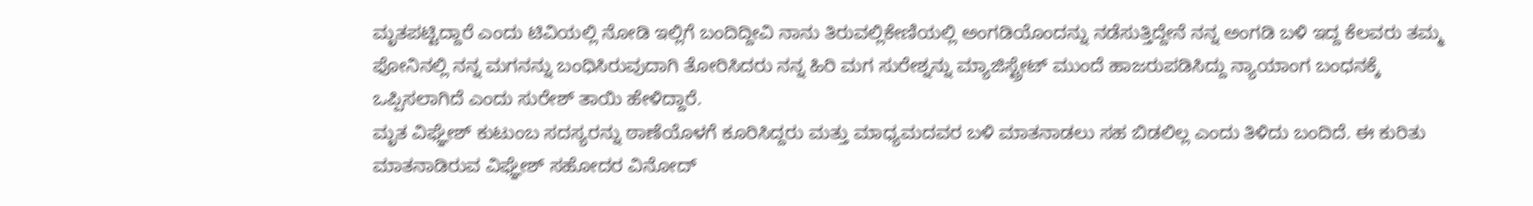ಮೃತಪಟ್ಟಿದ್ದಾರೆ ಎಂದು ಟಿವಿಯಲ್ಲಿ ನೋಡಿ ಇಲ್ಲಿಗೆ ಬಂದಿದ್ದೀವಿ ನಾನು ತಿರುವಲ್ಲಿಕೇಣಿಯಲ್ಲಿ ಅಂಗಡಿಯೊಂದನ್ನು ನಡೆಸುತ್ತಿದ್ದೇನೆ ನನ್ನ ಅಂಗಡಿ ಬಳಿ ಇದ್ದ ಕೆಲವರು ತಮ್ಮ ಫೋನಿನಲ್ಲಿ ನನ್ನ ಮಗನನ್ನು ಬಂಧಿಸಿರುವುದಾಗಿ ತೋರಿಸಿದರು ನನ್ನ ಹಿರಿ ಮಗ ಸುರೇಶ್ನನ್ನು ಮ್ಯಾಜಿಸ್ಟ್ರೇಟ್ ಮುಂದೆ ಹಾಜರುಪಡಿಸಿದ್ದು ನ್ಯಾಯಾಂಗ ಬಂಧನಕ್ಕೆ ಒಪ್ಪಿಸಲಾಗಿದೆ ಎಂದು ಸುರೇಶ್ ತಾಯಿ ಹೇಳಿದ್ದಾರೆ.
ಮೃತ ವಿಘ್ಞೇಶ್ ಕುಟುಂಬ ಸದಸ್ಯರನ್ನು ಠಾಣೆಯೊಳಗೆ ಕೂರಿಸಿದ್ದರು ಮತ್ತು ಮಾಧ್ಯಮದವರ ಬಳಿ ಮಾತನಾಡಲು ಸಹ ಬಿಡಲಿಲ್ಲ ಎಂದು ತಿಳಿದು ಬಂದಿದೆ. ಈ ಕುರಿತು ಮಾತನಾಡಿರುವ ವಿಘ್ಞೇಶ್ ಸಹೋದರ ವಿನೋದ್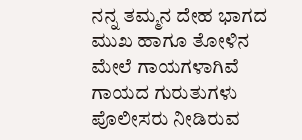ನನ್ನ ತಮ್ಮನ ದೇಹ ಭಾಗದ ಮುಖ ಹಾಗೂ ತೋಳಿನ ಮೇಲೆ ಗಾಯಗಳಾಗಿವೆ ಗಾಯದ ಗುರುತುಗಳು ಪೊಲೀಸರು ನೀಡಿರುವ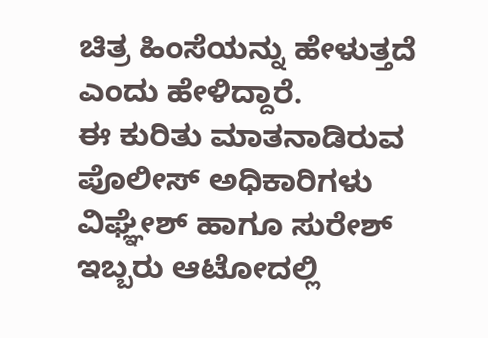ಚಿತ್ರ ಹಿಂಸೆಯನ್ನು ಹೇಳುತ್ತದೆ ಎಂದು ಹೇಳಿದ್ದಾರೆ.
ಈ ಕುರಿತು ಮಾತನಾಡಿರುವ ಪೊಲೀಸ್ ಅಧಿಕಾರಿಗಳು ವಿಘ್ಞೇಶ್ ಹಾಗೂ ಸುರೇಶ್ ಇಬ್ಬರು ಆಟೋದಲ್ಲಿ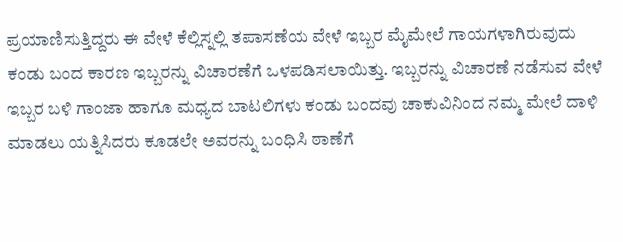ಪ್ರಯಾಣಿಸುತ್ತಿದ್ದರು ಈ ವೇಳೆ ಕೆಲ್ಲಿಸ್ನಲ್ಲಿ ತಪಾಸಣೆಯ ವೇಳೆ ಇಬ್ಬರ ಮೈಮೇಲೆ ಗಾಯಗಳಾಗಿರುವುದು ಕಂಡು ಬಂದ ಕಾರಣ ಇಬ್ಬರನ್ನು ವಿಚಾರಣೆಗೆ ಒಳಪಡಿಸಲಾಯಿತ್ತು. ಇಬ್ಬರನ್ನು ವಿಚಾರಣೆ ನಡೆಸುವ ವೇಳೆ ಇಬ್ಬರ ಬಳಿ ಗಾಂಜಾ ಹಾಗೂ ಮಧ್ಯದ ಬಾಟಲಿಗಳು ಕಂಡು ಬಂದವು ಚಾಕುವಿನಿಂದ ನಮ್ಮ ಮೇಲೆ ದಾಳಿ ಮಾಡಲು ಯತ್ನಿಸಿದರು ಕೂಡಲೇ ಅವರನ್ನು ಬಂಧಿಸಿ ಠಾಣೆಗೆ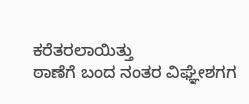ಕರೆತರಲಾಯಿತ್ತು
ಠಾಣೆಗೆ ಬಂದ ನಂತರ ವಿಘ್ಞೇಶಗಗ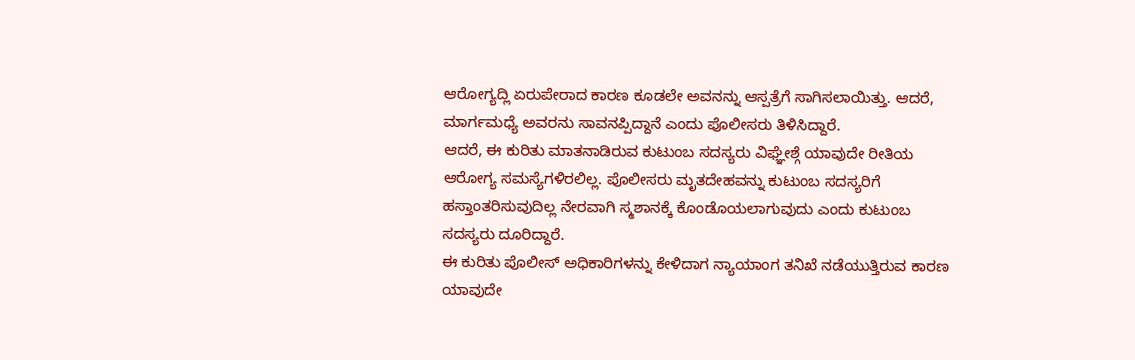ಆರೋಗ್ಯದ್ಲಿ ಏರುಪೇರಾದ ಕಾರಣ ಕೂಡಲೇ ಅವನನ್ನು ಆಸ್ಪತ್ರೆಗೆ ಸಾಗಿಸಲಾಯಿತ್ತು. ಆದರೆ, ಮಾರ್ಗಮಧ್ಯೆ ಅವರನು ಸಾವನಪ್ಪಿದ್ದಾನೆ ಎಂದು ಪೊಲೀಸರು ತಿಳಿಸಿದ್ದಾರೆ.
ಆದರೆ, ಈ ಕುರಿತು ಮಾತನಾಡಿರುವ ಕುಟುಂಬ ಸದಸ್ಯರು ವಿಘ್ಞೇಶ್ಗೆ ಯಾವುದೇ ರೀತಿಯ ಆರೋಗ್ಯ ಸಮಸ್ಯೆಗಳಿರಲಿಲ್ಲ. ಪೊಲೀಸರು ಮೃತದೇಹವನ್ನು ಕುಟುಂಬ ಸದಸ್ಯರಿಗೆ ಹಸ್ತಾಂತರಿಸುವುದಿಲ್ಲ ನೇರವಾಗಿ ಸ್ಮಶಾನಕ್ಕೆ ಕೊಂಡೊಯಲಾಗುವುದು ಎಂದು ಕುಟುಂಬ ಸದಸ್ಯರು ದೂರಿದ್ದಾರೆ.
ಈ ಕುರಿತು ಪೊಲೀಸ್ ಅಧಿಕಾರಿಗಳನ್ನು ಕೇಳಿದಾಗ ನ್ಯಾಯಾಂಗ ತನಿಖೆ ನಡೆಯುತ್ತಿರುವ ಕಾರಣ ಯಾವುದೇ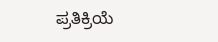ಪ್ರತಿಕ್ರಿಯೆ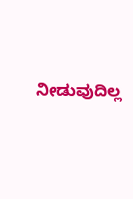ನೀಡುವುದಿಲ್ಲ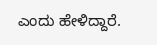ಎಂದು ಹೇಳಿದ್ದಾರೆ.